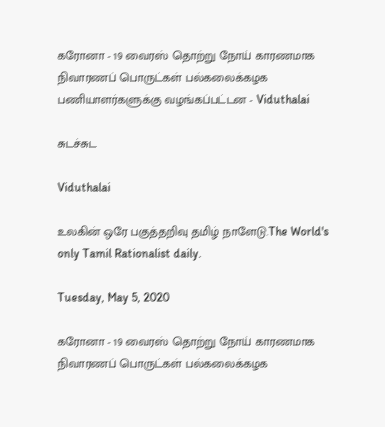கரோனா - 19 வைரஸ் தொற்று நோய் காரணமாக நிவாரணப் பொருட்கள் பல்கலைக்கழக பணியாளர்களுக்கு வழங்கப்பட்டன - Viduthalai

சுடச்சுட

Viduthalai

உலகின் ஒரே பகுத்தறிவு தமிழ் நாளேடு.The World's only Tamil Rationalist daily.

Tuesday, May 5, 2020

கரோனா - 19 வைரஸ் தொற்று நோய் காரணமாக நிவாரணப் பொருட்கள் பல்கலைக்கழக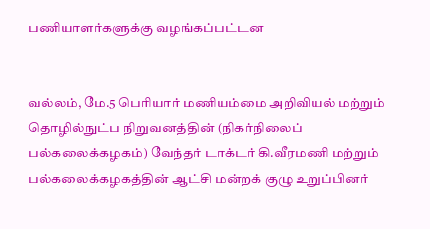பணியாளர்களுக்கு வழங்கப்பட்டன


வல்லம், மே.5 பெரியார் மணியம்மை அறிவியல் மற்றும் தொழில்நுட்ப நிறுவனத்தின் (நிகர்நிலைப் பல்கலைக்கழகம்) வேந்தர் டாக்டர் கி.வீரமணி மற்றும் பல்கலைக்கழகத்தின் ஆட்சி மன்றக் குழு உறுப்பினர்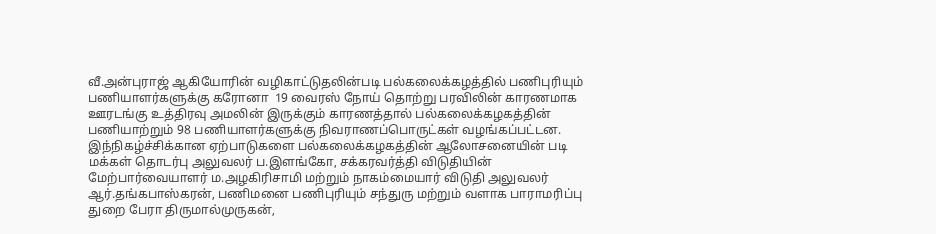வீ.அன்புராஜ் ஆகியோரின் வழிகாட்டுதலின்படி பல்கலைக்கழத்தில் பணிபுரியும் பணியாளர்களுக்கு கரோனா  19 வைரஸ் நோய் தொற்று பரவிலின் காரணமாக ஊரடங்கு உத்திரவு அமலின் இருக்கும் காரணத்தால் பல்கலைக்கழகத்தின் பணியாற்றும் 98 பணியாளர்களுக்கு நிவராணப்பொருட்கள் வழங்கப்பட்டன. இந்நிகழ்ச்சிக்கான ஏற்பாடுகளை பல்கலைக்கழகத்தின் ஆலோசனையின் படி மக்கள் தொடர்பு அலுவலர் ப.இளங்கோ, சக்கரவர்த்தி விடுதியின் மேற்பார்வையாளர் ம.அழகிரிசாமி மற்றும் நாகம்மையார் விடுதி அலுவலர் ஆர்.தங்கபாஸ்கரன், பணிமனை பணிபுரியும் சந்துரு மற்றும் வளாக பாராமரிப்பு துறை பேரா திருமால்முருகன்,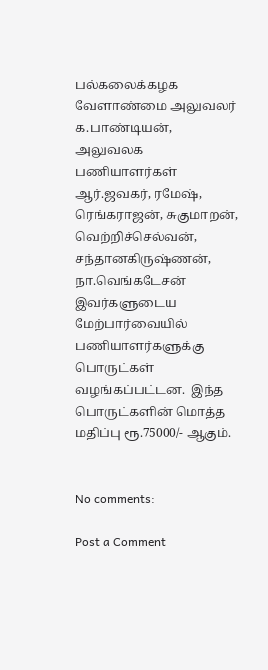பல்கலைக்கழக வேளாண்மை அலுவலர் க.பாண்டியன், அலுவலக பணியாளர்கள் ஆர்.ஜவகர், ரமேஷ், ரெங்கராஜன், சுகுமாறன், வெற்றிச்செல்வன், சந்தானகிருஷ்ணன், நா.வெங்கடேசன் இவர்களுடைய மேற்பார்வையில் பணியாளர்களுக்கு பொருட்கள் வழங்கப்பட்டன.  இந்த பொருட்களின் மொத்த மதிப்பு ரூ.75000/- ஆகும்.


No comments:

Post a Comment